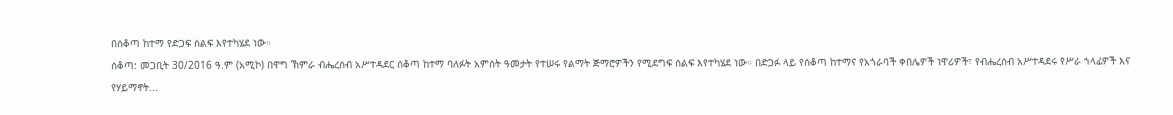በሰቆጣ ከተማ የድጋፍ ሰልፍ እየተካሄደ ነው።
ሰቆጣ: መጋቢት 30/2016 ዓ.ም (አሚኮ) በዋግ ኽምራ ብሔረሰብ አሥተዳደር ሰቆጣ ከተማ ባለፉት አምስት ዓመታት የተሠሩ የልማት ጅማሮዎችን የሚደግፍ ሰልፍ እየተካሄደ ነው። በድጋፉ ላይ የሰቆጣ ከተማና የአጎራባች ቀበሌዎች ነዋሪዎች፣ የብሔረሰብ አሥተዳደሩ የሥራ ኀላፊዎች እና የሃይማኖት...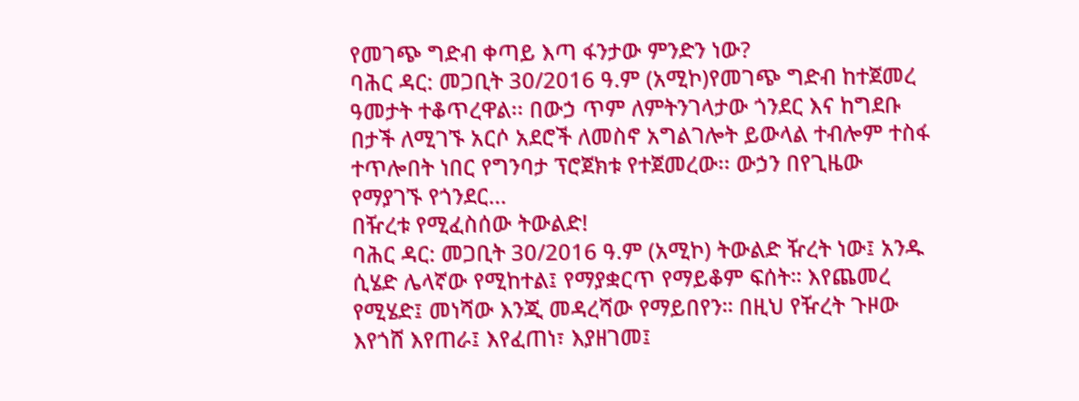የመገጭ ግድብ ቀጣይ እጣ ፋንታው ምንድን ነው?
ባሕር ዳር: መጋቢት 30/2016 ዓ.ም (አሚኮ)የመገጭ ግድብ ከተጀመረ ዓመታት ተቆጥረዋል፡፡ በውኃ ጥም ለምትንገላታው ጎንደር እና ከግደቡ በታች ለሚገኙ አርሶ አደሮች ለመስኖ አግልገሎት ይውላል ተብሎም ተስፋ ተጥሎበት ነበር የግንባታ ፕሮጀክቱ የተጀመረው፡፡ ውኃን በየጊዜው የማያገኙ የጎንደር...
በዥረቱ የሚፈስሰው ትውልድ!
ባሕር ዳር: መጋቢት 30/2016 ዓ.ም (አሚኮ) ትውልድ ዥረት ነው፤ አንዱ ሲሄድ ሌላኛው የሚከተል፤ የማያቋርጥ የማይቆም ፍሰት። እየጨመረ የሚሄድ፤ መነሻው እንጂ መዳረሻው የማይበየን። በዚህ የዥረት ጉዞው እየጎሸ እየጠራ፤ እየፈጠነ፣ እያዘገመ፤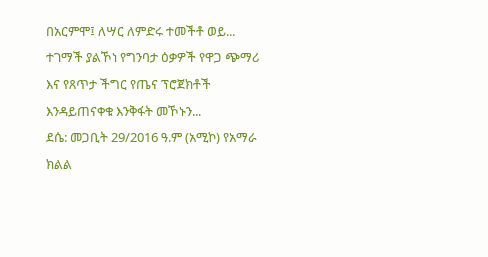በአርምሞ፤ ለሣር ለምድሩ ተመችቶ ወይ...
ተገማች ያልኾነ የግንባታ ዕቃዎች የዋጋ ጭማሪ እና የጸጥታ ችግር የጤና ፕሮጀክቶች እንዳይጠናቀቁ እንቅፋት መኾኑን...
ደሴ: መጋቢት 29/2016 ዓ.ም (አሚኮ) የአማራ ክልል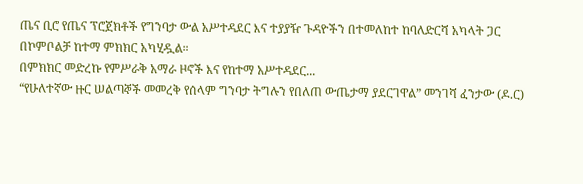ጤና ቢሮ የጤና ፕሮጀክቶች የግንባታ ውል አሥተዳደር እና ተያያዥ ጉዳዮችን በተመለከተ ከባለድርሻ አካላት ጋር በኮምቦልቻ ከተማ ምክክር አካሂዷል።
በምክክር መድረኩ የምሥራቅ አማራ ዞኖች እና የከተማ አሥተዳደር...
“የሁለተኛው ዙር ሠልጣኞች መመረቅ የሰላም ግንባታ ትግሉን የበለጠ ውጤታማ ያደርገዋል” መንገሻ ፈንታው (ዶ.ር)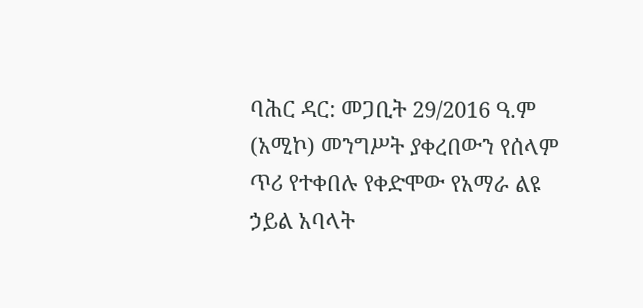ባሕር ዳር: መጋቢት 29/2016 ዓ.ም (አሚኮ) መንግሥት ያቀረበውን የሰላም ጥሪ የተቀበሉ የቀድሞው የአማራ ልዩ ኃይል አባላት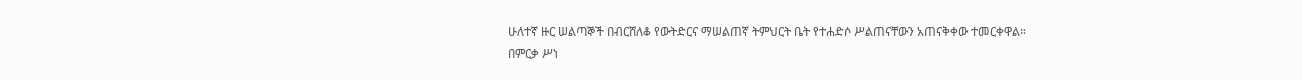ሁለተኛ ዙር ሠልጣኞች በብርሸለቆ የውትድርና ማሠልጠኛ ትምህርት ቤት የተሐድሶ ሥልጠናቸውን አጠናቅቀው ተመርቀዋል።
በምርቃ ሥነ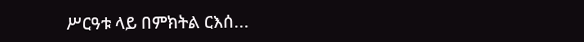ሥርዓቱ ላይ በምክትል ርእሰ...